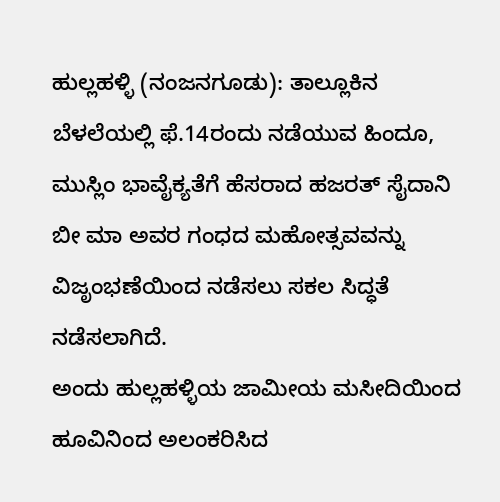ಹುಲ್ಲಹಳ್ಳಿ (ನಂಜನಗೂಡು): ತಾಲ್ಲೂಕಿನ ಬೆಳಲೆಯಲ್ಲಿ ಫೆ.14ರಂದು ನಡೆಯುವ ಹಿಂದೂ, ಮುಸ್ಲಿಂ ಭಾವೈಕ್ಯತೆಗೆ ಹೆಸರಾದ ಹಜರತ್ ಸೈದಾನಿ ಬೀ ಮಾ ಅವರ ಗಂಧದ ಮಹೋತ್ಸವವನ್ನು ವಿಜೃಂಭಣೆಯಿಂದ ನಡೆಸಲು ಸಕಲ ಸಿದ್ಧತೆ ನಡೆಸಲಾಗಿದೆ.
ಅಂದು ಹುಲ್ಲಹಳ್ಳಿಯ ಜಾಮೀಯ ಮಸೀದಿಯಿಂದ ಹೂವಿನಿಂದ ಅಲಂಕರಿಸಿದ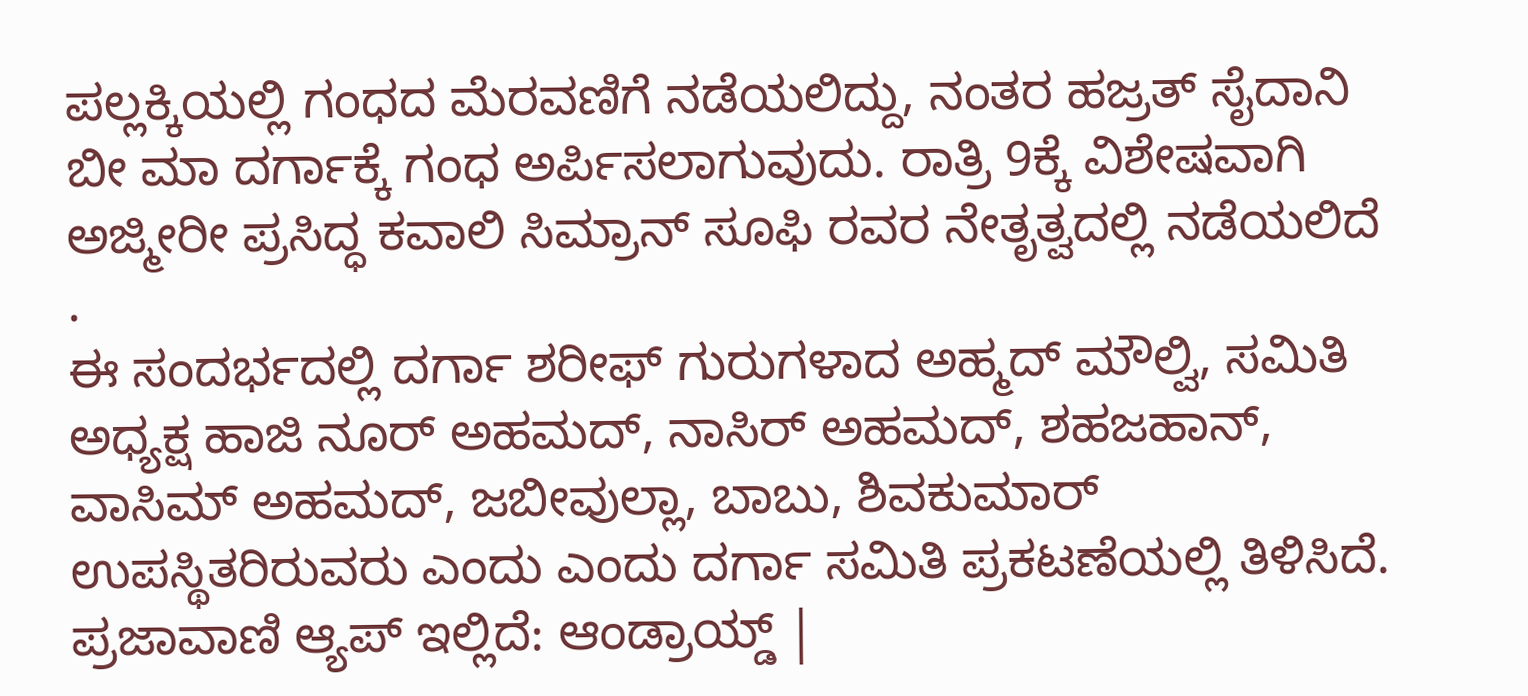ಪಲ್ಲಕ್ಕಿಯಲ್ಲಿ ಗಂಧದ ಮೆರವಣಿಗೆ ನಡೆಯಲಿದ್ದು, ನಂತರ ಹಜ್ರತ್ ಸೈದಾನಿ ಬೀ ಮಾ ದರ್ಗಾಕ್ಕೆ ಗಂಧ ಅರ್ಪಿಸಲಾಗುವುದು. ರಾತ್ರಿ 9ಕ್ಕೆ ವಿಶೇಷವಾಗಿ ಅಜ್ಮೀರೀ ಪ್ರಸಿದ್ಧ ಕವಾಲಿ ಸಿಮ್ರಾನ್ ಸೂಫಿ ರವರ ನೇತೃತ್ವದಲ್ಲಿ ನಡೆಯಲಿದೆ .
ಈ ಸಂದರ್ಭದಲ್ಲಿ ದರ್ಗಾ ಶರೀಫ್ ಗುರುಗಳಾದ ಅಹ್ಮದ್ ಮೌಲ್ವಿ, ಸಮಿತಿ ಅಧ್ಯಕ್ಷ ಹಾಜಿ ನೂರ್ ಅಹಮದ್, ನಾಸಿರ್ ಅಹಮದ್, ಶಹಜಹಾನ್, ವಾಸಿಮ್ ಅಹಮದ್, ಜಬೀವುಲ್ಲಾ, ಬಾಬು, ಶಿವಕುಮಾರ್ ಉಪಸ್ಥಿತರಿರುವರು ಎಂದು ಎಂದು ದರ್ಗಾ ಸಮಿತಿ ಪ್ರಕಟಣೆಯಲ್ಲಿ ತಿಳಿಸಿದೆ.
ಪ್ರಜಾವಾಣಿ ಆ್ಯಪ್ ಇಲ್ಲಿದೆ: ಆಂಡ್ರಾಯ್ಡ್ |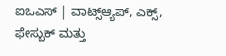ಐಒಎಸ್ | ವಾಟ್ಸ್ಆ್ಯಪ್, ಎಕ್ಸ್, ಫೇಸ್ಬುಕ್ ಮತ್ತು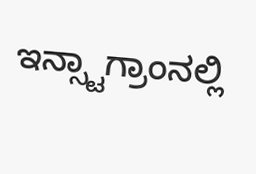ಇನ್ಸ್ಟಾಗ್ರಾಂನಲ್ಲಿ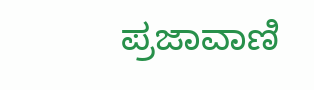ಪ್ರಜಾವಾಣಿ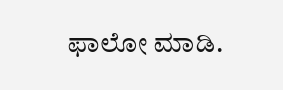ಫಾಲೋ ಮಾಡಿ.